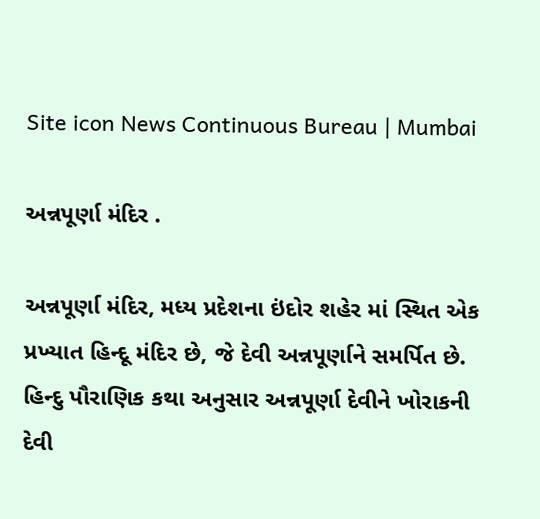Site icon News Continuous Bureau | Mumbai

અન્નપૂર્ણા મંદિર .

અન્નપૂર્ણા મંદિર, મધ્ય પ્રદેશના ઇંદોર શહેર માં સ્થિત એક પ્રખ્યાત હિન્દૂ મંદિર છે, જે દેવી અન્નપૂર્ણાને સમર્પિત છે. હિન્દુ પૌરાણિક કથા અનુસાર અન્નપૂર્ણા દેવીને ખોરાકની દેવી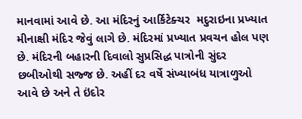માનવામાં આવે છે. આ મંદિરનું આર્કિટેક્ચર  મદુરાઇના પ્રખ્યાત મીનાક્ષી મંદિર જેવું લાગે છે. મંદિરમાં પ્રખ્યાત પ્રવચન હોલ પણ છે. મંદિરની બહારની દિવાલો સુપ્રસિદ્ધ પાત્રોની સુંદર છબીઓથી સજ્જ છે. અહીં દર વર્ષે સંખ્યાબંધ યાત્રાળુઓ આવે છે અને તે ઇંદોર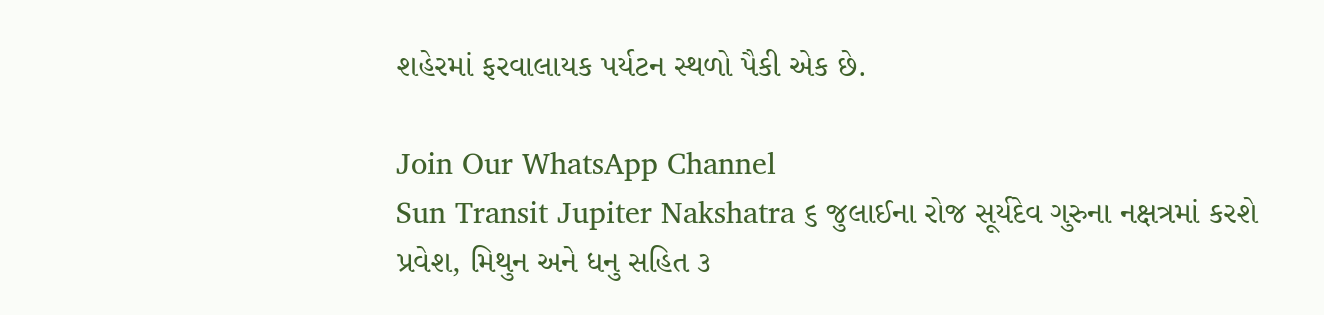શહેરમાં ફરવાલાયક પર્યટન સ્થળો પૈકી એક છે.

Join Our WhatsApp Channel
Sun Transit Jupiter Nakshatra ૬ જુલાઈના રોજ સૂર્યદેવ ગુરુના નક્ષત્રમાં કરશે પ્રવેશ, મિથુન અને ધનુ સહિત ૩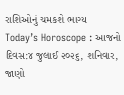રાશિઓનું ચમકશે ભાગ્ય
Today’s Horoscope : આજનો દિવસ:૪ જુલાઈ ૨૦૨૬, શનિવાર, જાણો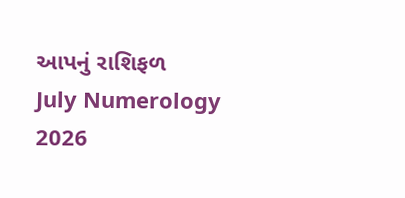આપનું રાશિફળ
July Numerology 2026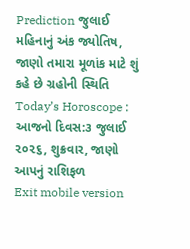Prediction જુલાઈ મહિનાનું અંક જ્યોતિષ, જાણો તમારા મૂળાંક માટે શું કહે છે ગ્રહોની સ્થિતિ
Today’s Horoscope : આજનો દિવસ:૩ જુલાઈ ૨૦૨૬, શુક્રવાર, જાણો આપનું રાશિફળ
Exit mobile version